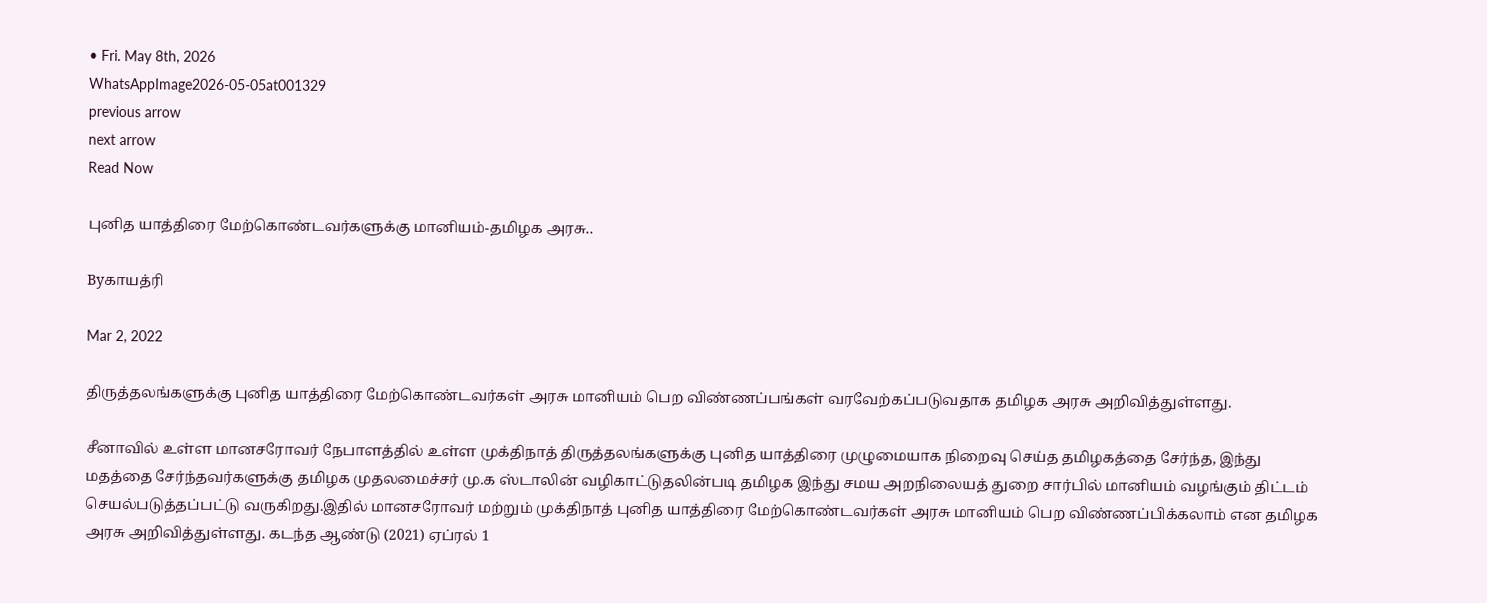• Fri. May 8th, 2026
WhatsAppImage2026-05-05at001329
previous arrow
next arrow
Read Now

புனித யாத்திரை மேற்கொண்டவர்களுக்கு மானியம்-தமிழக அரசு..

Byகாயத்ரி

Mar 2, 2022

திருத்தலங்களுக்கு புனித யாத்திரை மேற்கொண்டவர்கள் அரசு மானியம் பெற விண்ணப்பங்கள் வரவேற்கப்படுவதாக தமிழக அரசு அறிவித்துள்ளது.

சீனாவில் உள்ள மானசரோவர் நேபாளத்தில் உள்ள முக்திநாத் திருத்தலங்களுக்கு புனித யாத்திரை முழுமையாக நிறைவு செய்த தமிழகத்தை சேர்ந்த, இந்து மதத்தை சேர்ந்தவர்களுக்கு தமிழக முதலமைச்சர் மு.க ஸ்டாலின் வழிகாட்டுதலின்படி தமிழக இந்து சமய அறநிலையத் துறை சார்பில் மானியம் வழங்கும் திட்டம் செயல்படுத்தப்பட்டு வருகிறது.இதில் மானசரோவர் மற்றும் முக்திநாத் புனித யாத்திரை மேற்கொண்டவர்கள் அரசு மானியம் பெற விண்ணப்பிக்கலாம் என தமிழக அரசு அறிவித்துள்ளது. கடந்த ஆண்டு (2021) ஏப்ரல் 1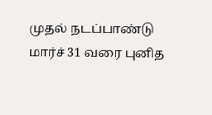முதல் நடப்பாண்டு மார்ச் 31 வரை புனித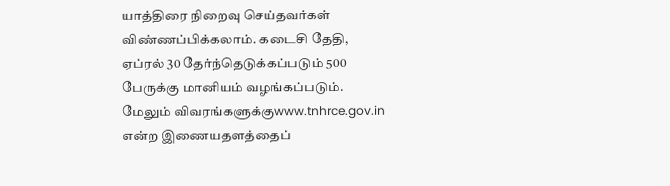யாத்திரை நிறைவு செய்தவர்கள் விண்ணப்பிக்கலாம். கடைசி தேதி, ஏப்ரல் 30 தேர்ந்தெடுக்கப்படும் 500 பேருக்கு மானியம் வழங்கப்படும். மேலும் விவரங்களுக்குwww.tnhrce.gov.in என்ற இணையதளத்தைப்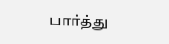பார்த்து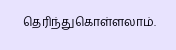தெரிந்துகொள்ளலாம்.